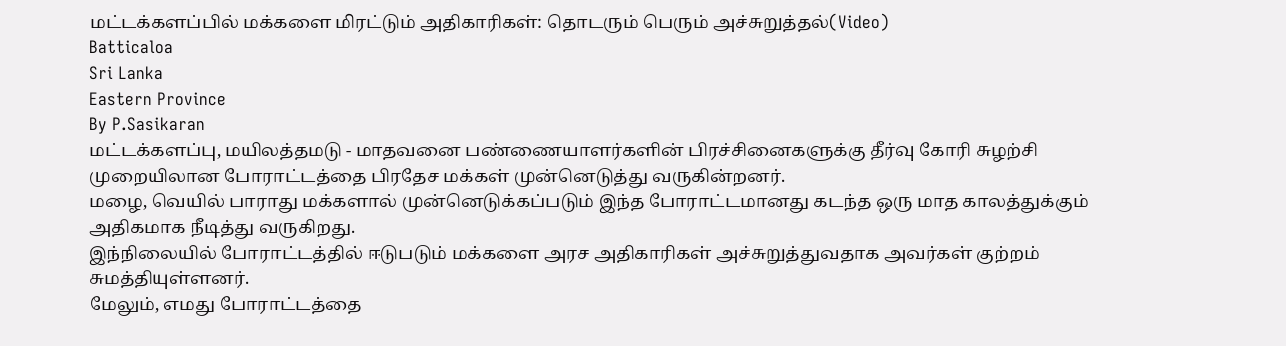மட்டக்களப்பில் மக்களை மிரட்டும் அதிகாரிகள்: தொடரும் பெரும் அச்சுறுத்தல்(Video)
Batticaloa
Sri Lanka
Eastern Province
By P.Sasikaran
மட்டக்களப்பு, மயிலத்தமடு - மாதவனை பண்ணையாளர்களின் பிரச்சினைகளுக்கு தீர்வு கோரி சுழற்சி முறையிலான போராட்டத்தை பிரதேச மக்கள் முன்னெடுத்து வருகின்றனர்.
மழை, வெயில் பாராது மக்களால் முன்னெடுக்கப்படும் இந்த போராட்டமானது கடந்த ஒரு மாத காலத்துக்கும் அதிகமாக நீடித்து வருகிறது.
இந்நிலையில் போராட்டத்தில் ஈடுபடும் மக்களை அரச அதிகாரிகள் அச்சுறுத்துவதாக அவர்கள் குற்றம் சுமத்தியுள்ளனர்.
மேலும், எமது போராட்டத்தை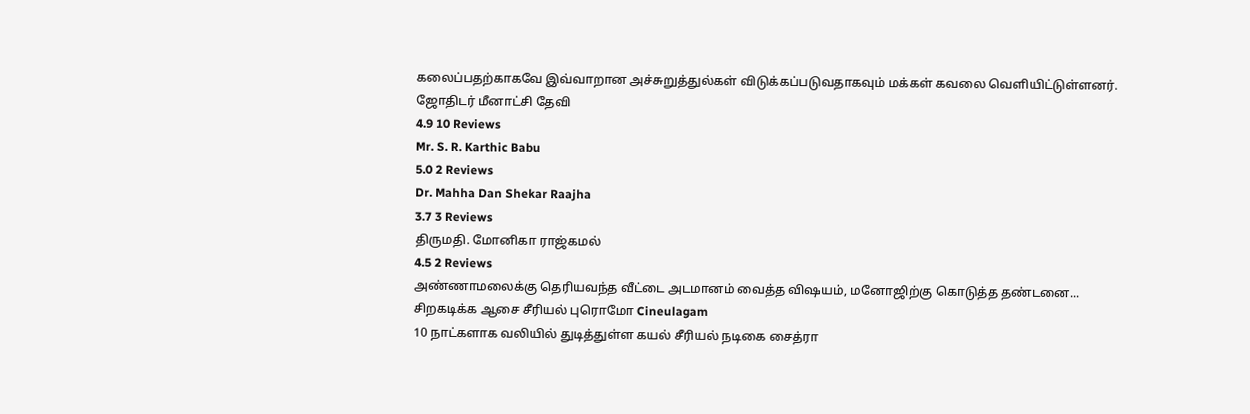கலைப்பதற்காகவே இவ்வாறான அச்சுறுத்துல்கள் விடுக்கப்படுவதாகவும் மக்கள் கவலை வெளியிட்டுள்ளனர்.
ஜோதிடர் மீனாட்சி தேவி
4.9 10 Reviews
Mr. S. R. Karthic Babu
5.0 2 Reviews
Dr. Mahha Dan Shekar Raajha
3.7 3 Reviews
திருமதி. மோனிகா ராஜ்கமல்
4.5 2 Reviews
அண்ணாமலைக்கு தெரியவந்த வீட்டை அடமானம் வைத்த விஷயம், மனோஜிற்கு கொடுத்த தண்டனை... சிறகடிக்க ஆசை சீரியல் புரொமோ Cineulagam
10 நாட்களாக வலியில் துடித்துள்ள கயல் சீரியல் நடிகை சைத்ரா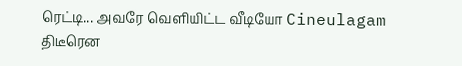ரெட்டி... அவரே வெளியிட்ட வீடியோ Cineulagam
திடீரென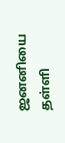ஜனனியை தள்ளி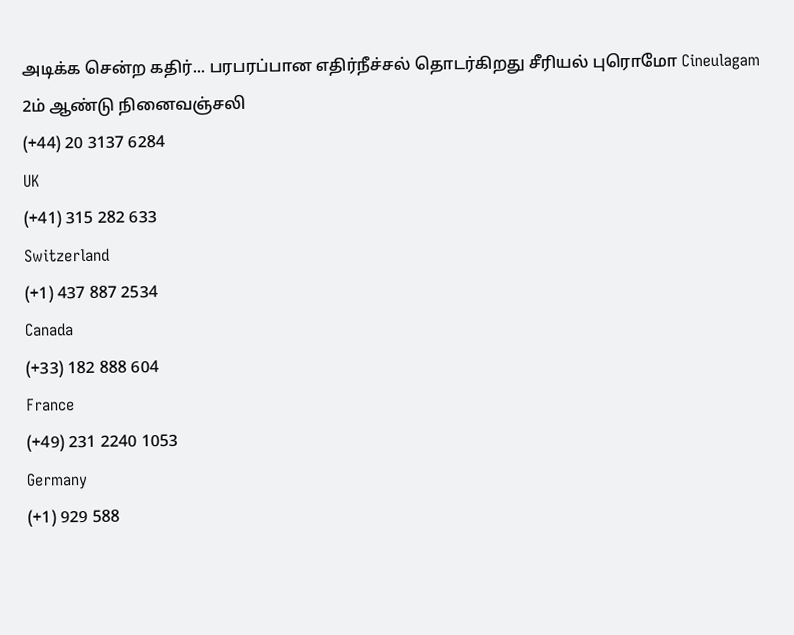அடிக்க சென்ற கதிர்... பரபரப்பான எதிர்நீச்சல் தொடர்கிறது சீரியல் புரொமோ Cineulagam
2ம் ஆண்டு நினைவஞ்சலி
(+44) 20 3137 6284
UK
(+41) 315 282 633
Switzerland
(+1) 437 887 2534
Canada
(+33) 182 888 604
France
(+49) 231 2240 1053
Germany
(+1) 929 588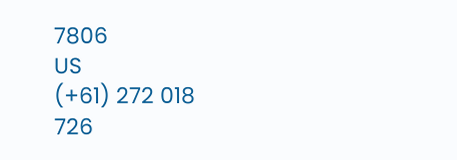7806
US
(+61) 272 018 726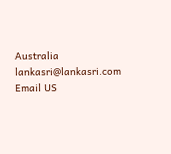Australia
lankasri@lankasri.com
Email US